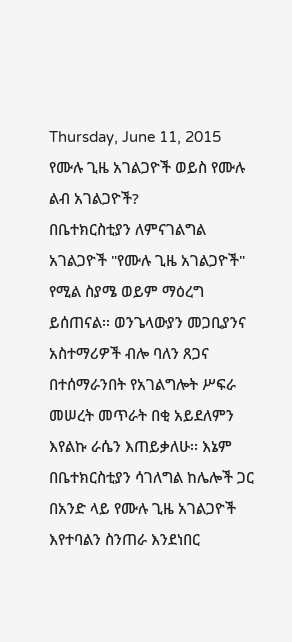Thursday, June 11, 2015
የሙሉ ጊዜ አገልጋዮች ወይስ የሙሉ ልብ አገልጋዮች?
በቤተክርስቲያን ለምናገልግል አገልጋዮች "የሙሉ ጊዜ አገልጋዮች" የሚል ስያሜ ወይም ማዕረግ ይሰጠናል፡፡ ወንጌላውያን መጋቢያንና አስተማሪዎች ብሎ ባለን ጸጋና በተሰማራንበት የአገልግሎት ሥፍራ መሠረት መጥራት በቂ አይደለምን እየልኩ ራሴን እጠይቃለሁ፡፡ እኔም በቤተክርስቲያን ሳገለግል ከሌሎች ጋር በአንድ ላይ የሙሉ ጊዜ አገልጋዮች እየተባልን ስንጠራ እንደነበር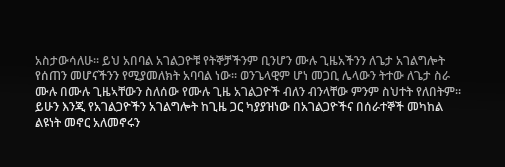አስታውሳለሁ፡፡ ይህ አበባል አገልጋዮቹ የትኞቻችንም ቢንሆን ሙሉ ጊዜአችንን ለጌታ አገልግሎት የሰጠን መሆናችንን የሚያመለክት አባባል ነው፡፡ ወንጌላዊም ሆነ መጋቢ ሌላውን ትተው ለጌታ ስራ ሙሉ በሙሉ ጊዜኣቸውን ስለሰው የሙሉ ጊዜ አገልጋዮች ብለን ብንላቸው ምንም ስህተት የለበትም፡፡ ይሁን እንጂ የአገልጋዮችን አገልግሎት ከጊዜ ጋር ካያያዝነው በአገልጋዮችና በሰራተኞች መካከል ልዩነት መኖር አለመኖሩን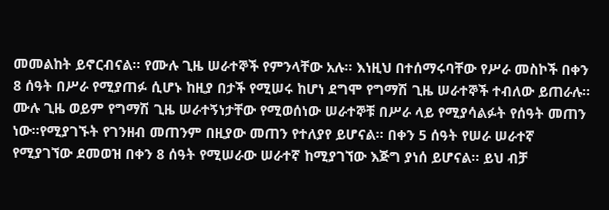መመልከት ይኖርብናል፡፡ የሙሉ ጊዜ ሠራተኞች የምንላቸው አሉ፡፡ እነዚህ በተሰማሩባቸው የሥራ መስኮች በቀን 8 ሰዓት በሥራ የሚያጠፉ ሲሆኑ ከዚያ በታች የሚሠሩ ከሆነ ደግሞ የግማሽ ጊዜ ሠራተኞች ተብለው ይጠራሉ፡፡ ሙሉ ጊዜ ወይም የግማሽ ጊዜ ሠራተኝነታቸው የሚወሰነው ሠራተኞቹ በሥራ ላይ የሚያሳልፉት የሰዓት መጠን ነው፡፡የሚያገኙት የገንዘብ መጠንም በዚያው መጠን የተለያየ ይሆናል፡፡ በቀን 5 ሰዓት የሠራ ሠራተኛ የሚያገኘው ደመወዝ በቀን 8 ሰዓት የሚሠራው ሠራተኛ ከሚያገኘው እጅግ ያነሰ ይሆናል፡፡ ይህ ብቻ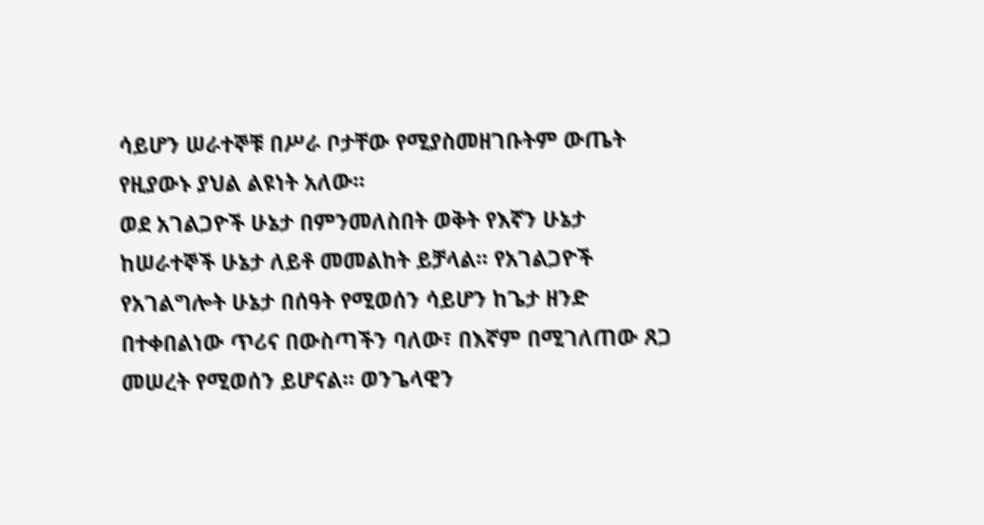ሳይሆን ሠራተኞቹ በሥራ ቦታቸው የሚያስመዘገቡትም ውጤት የዚያውኑ ያህል ልዩነት አለው፡፡
ወደ አገልጋዮች ሁኔታ በምንመለስበት ወቅት የእኛን ሁኔታ ከሠራተኞች ሁኔታ ለይቶ መመልከት ይቻላል፡፡ የአገልጋዮች የአገልግሎት ሁኔታ በሰዓት የሚወሰን ሳይሆን ከጌታ ዘንድ በተቀበልነው ጥሪና በውስጣችን ባለው፣ በእኛም በሚገለጠው ጸጋ መሠረት የሚወሰን ይሆናል፡፡ ወንጌላዊን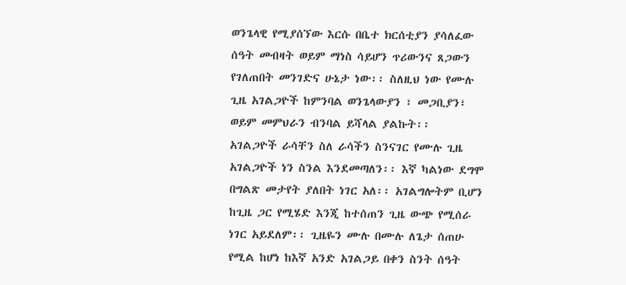ወንጌላዊ የሚያሰኘው እርሱ በቤተ ክርሰቲያን ያሳለፈው ሰዓት መብዛት ወይም ማነስ ሳይሆን ጥሪውንና ጸጋውን የገለጠበት መንገድና ሁኔታ ነው፡፡ ስለዚህ ነው የሙሉ ጊዜ አገልጋዮች ከምንባል ወንጌላውያን ፣ መጋቢያን፣ ወይም መምህራን ብንባል ይሻላል ያልኩት፡፡
አገልጋዮች ራሳቸን ስለ ራሳችን ስንናገር የሙሉ ጊዜ አገልጋዮች ነን ስንል እንደመጣለን፡፡ እኛ ካልነው ደግሞ በግልጽ መታየት ያለበት ነገር አለ፡፡ አገልግሎትም ቢሆን ከጊዜ ጋር የሚሄድ እንጂ ከተሰጠን ጊዜ ውጭ የሚሰራ ነገር አይደለም፡፡ ጊዜዬን ሙሉ በሙሉ ለጌታ ሰጠሁ የሚል ከሆነ ከእኛ አንድ አገልጋይ በቀን ስንት ሰዓት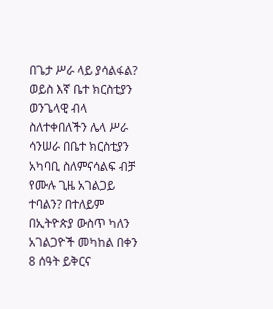በጌታ ሥራ ላይ ያሳልፋል? ወይስ እኛ ቤተ ክርስቲያን ወንጌላዊ ብላ ስለተቀበለችን ሌላ ሥራ ሳንሠራ በቤተ ክርስቲያን አካባቢ ስለምናሳልፍ ብቻ የሙሉ ጊዜ አገልጋይ ተባልን? በተለይም በኢትዮጵያ ውስጥ ካለን አገልጋዮች መካከል በቀን 8 ሰዓት ይቅርና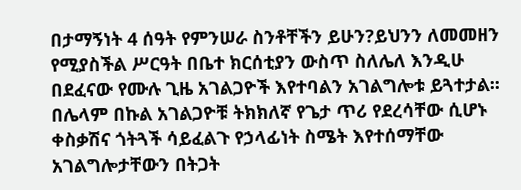በታማኝነት 4 ሰዓት የምንሠራ ስንቶቸችን ይሁን?ይህንን ለመመዘን የሚያስችል ሥርዓት በቤተ ክርሰቲያን ውስጥ ስለሌለ እንዲሁ በደፈናው የሙሉ ጊዜ አገልጋዮች እየተባልን አገልግሎቱ ይጓተታል፡፡ በሌላም በኩል አገልጋዮቹ ትክክለኛ የጌታ ጥሪ የደረሳቸው ሲሆኑ ቀስቃሽና ጎትጓች ሳይፈልጉ የኃላፊነት ስሜት እየተሰማቸው አገልግሎታቸውን በትጋት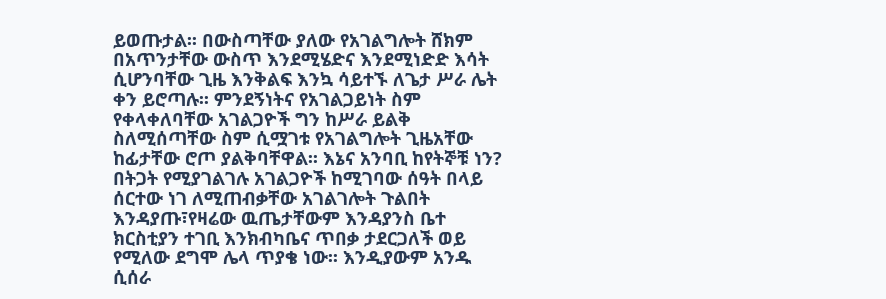ይወጡታል፡፡ በውስጣቸው ያለው የአገልግሎት ሸክም በአጥንታቸው ውስጥ እንደሚሄድና እንደሚነድድ እሳት ሲሆንባቸው ጊዜ እንቅልፍ እንኳ ሳይተኙ ለጌታ ሥራ ሌት ቀን ይሮጣሉ፡፡ ምንደኝነትና የአገልጋይነት ስም የቀላቀለባቸው አገልጋዮች ግን ከሥራ ይልቅ ስለሚሰጣቸው ስም ሲሟገቱ የአገልግሎት ጊዜአቸው ከፊታቸው ሮጦ ያልቅባቸዋል፡፡ እኔና አንባቢ ከየትኞቹ ነን?
በትጋት የሚያገልገሉ አገልጋዮች ከሚገባው ሰዓት በላይ ሰርተው ነገ ለሚጠብቃቸው አገልገሎት ጉልበት እንዳያጡ፣የዛሬው ዉጤታቸውም እንዳያንስ ቤተ ክርስቲያን ተገቢ እንክብካቤና ጥበቃ ታደርጋለች ወይ የሚለው ደግሞ ሌላ ጥያቄ ነው፡፡ እንዲያውም አንዱ ሲሰራ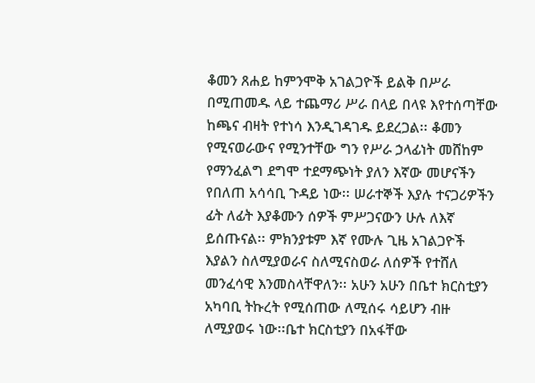ቆመን ጸሐይ ከምንሞቅ አገልጋዮች ይልቅ በሥራ በሚጠመዱ ላይ ተጨማሪ ሥራ በላይ በላዩ እየተሰጣቸው ከጫና ብዛት የተነሳ እንዲገዳገዱ ይደረጋል፡፡ ቆመን የሚናወራውና የሚንተቸው ግን የሥራ ኃላፊነት መሸከም የማንፈልግ ደግሞ ተደማጭነት ያለን እኛው መሆናችን የበለጠ አሳሳቢ ጉዳይ ነው፡፡ ሠራተኞች እያሉ ተናጋሪዎችን ፊት ለፊት እያቆሙን ሰዎች ምሥጋናውን ሁሉ ለእኛ ይሰጡናል፡፡ ምክንያቱም እኛ የሙሉ ጊዜ አገልጋዮች እያልን ስለሚያወራና ስለሚናስወራ ለሰዎች የተሸለ መንፈሳዊ እንመስላቸዋለን፡፡ አሁን አሁን በቤተ ክርስቲያን አካባቢ ትኩረት የሚሰጠው ለሚሰሩ ሳይሆን ብዙ ለሚያወሩ ነው፡፡ቤተ ክርስቲያን በአፋቸው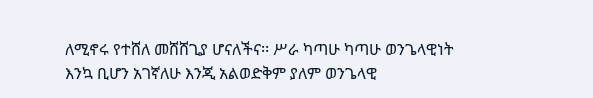ለሚኖሩ የተሸለ መሸሸጊያ ሆናለችና፡፡ ሥራ ካጣሁ ካጣሁ ወንጌላዊነት እንኳ ቢሆን አገኛለሁ እንጂ አልወድቅም ያለም ወንጌላዊ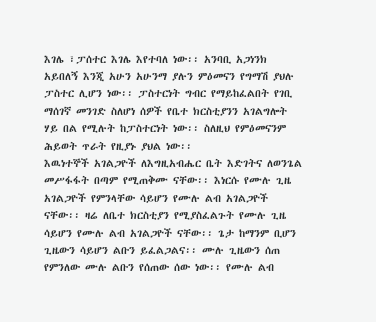እገሌ ፣ፓሰተር እገሌ እየተባለ ነው፡፡ አንባቢ አጋነንክ አይበለኝ እንጂ አሁን አሁንማ ያሉን ምዕመናን የግማሽ ያህሉ ፓስተር ሊሆን ነው፡፡ ፓስተርነት ግብር የማይከፈልበት የገቢ ማሰገኛ መንገድ ስለሆነ ሰዎች የቤተ ክርስቲያንን አገልግሎት ሃይ በል የሚሉት ከፓስተርነት ነው፡፡ ስለዚህ የምዕመናንም ሕይወት ጥራት የዚያኑ ያህል ነው፡፡
እዉነተኞች አገልጋዮች ለእግዚአብሔር ቤት እድገትና ለወንጌል መሥፋፋት በጣም የሚጠቅሙ ናቸው፡፡ እነርሱ የሙሉ ጊዜ አገልጋዮች የምንላቸው ሳይሆን የሙሉ ልብ አገልጋዮች ናቸው፡፡ ዛሬ ለቤተ ክርስቲያን የሚያስፈልጉት የሙሉ ጊዜ ሳይሆን የሙሉ ልብ አገልጋዮች ናቸው፡፡ ጌታ ከማንም ቢሆን ጊዜውን ሳይሆን ልቡን ይፈልጋልና፡፡ ሙሉ ጊዜውን ሰጠ የምንለው ሙሉ ልቡን የሰጠው ሰው ነው፡፡ የሙሉ ልብ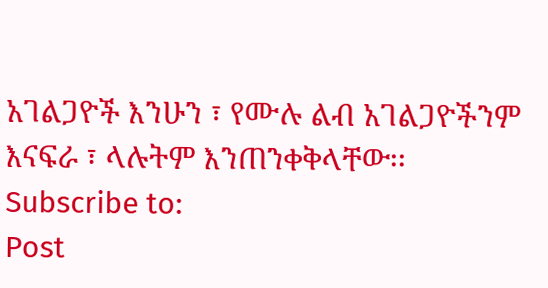አገልጋዮች እንሁን ፣ የሙሉ ልብ አገልጋዮችንም እናፍራ ፣ ላሉትም እንጠንቀቅላቸው፡፡
Subscribe to:
Post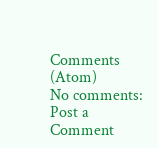Comments (Atom)
No comments:
Post a Comment